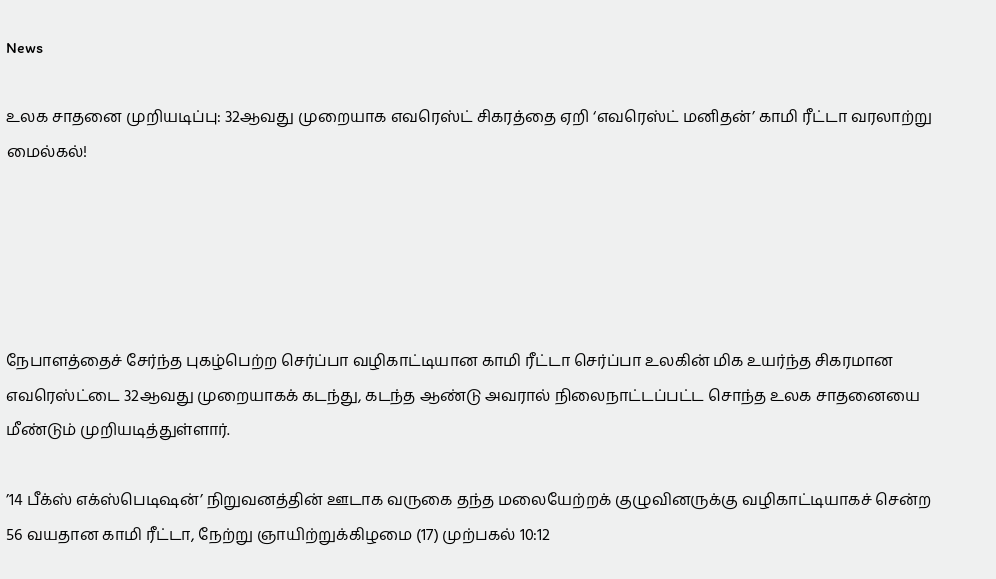News

உலக சாதனை முறியடிப்பு: 32ஆவது முறையாக எவரெஸ்ட் சிகரத்தை ஏறி ‘எவரெஸ்ட் மனிதன்’ காமி ரீட்டா வரலாற்று மைல்கல்!





நேபாளத்தைச் சேர்ந்த புகழ்பெற்ற செர்ப்பா வழிகாட்டியான காமி ரீட்டா செர்ப்பா உலகின் மிக உயர்ந்த சிகரமான எவரெஸ்ட்டை 32ஆவது முறையாகக் கடந்து, கடந்த ஆண்டு அவரால் நிலைநாட்டப்பட்ட சொந்த உலக சாதனையை மீண்டும் முறியடித்துள்ளார்.

’14 பீக்ஸ் எக்ஸ்பெடிஷன்’ நிறுவனத்தின் ஊடாக வருகை தந்த மலையேற்றக் குழுவினருக்கு வழிகாட்டியாகச் சென்ற 56 வயதான காமி ரீட்டா, நேற்று ஞாயிற்றுக்கிழமை (17) முற்பகல் 10:12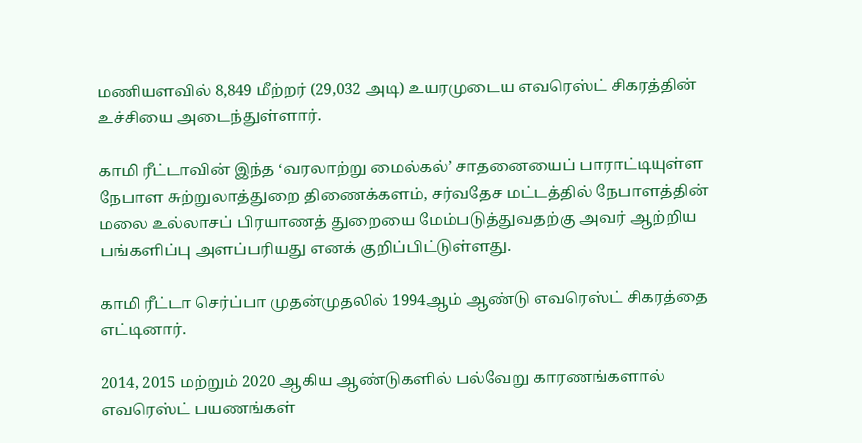மணியளவில் 8,849 மீற்றர் (29,032 அடி) உயரமுடைய எவரெஸ்ட் சிகரத்தின் உச்சியை அடைந்துள்ளார்.

காமி ரீட்டாவின் இந்த ‘வரலாற்று மைல்கல்’ சாதனையைப் பாராட்டியுள்ள நேபாள சுற்றுலாத்துறை திணைக்களம், சர்வதேச மட்டத்தில் நேபாளத்தின் மலை உல்லாசப் பிரயாணத் துறையை மேம்படுத்துவதற்கு அவர் ஆற்றிய பங்களிப்பு அளப்பரியது எனக் குறிப்பிட்டுள்ளது.

காமி ரீட்டா செர்ப்பா முதன்முதலில் 1994ஆம் ஆண்டு எவரெஸ்ட் சிகரத்தை எட்டினார்.

2014, 2015 மற்றும் 2020 ஆகிய ஆண்டுகளில் பல்வேறு காரணங்களால் எவரெஸ்ட் பயணங்கள்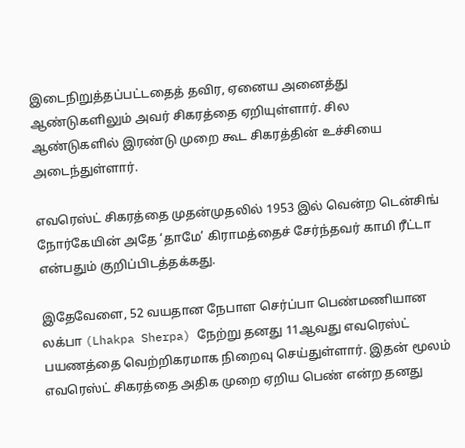இடைநிறுத்தப்பட்டதைத் தவிர, ஏனைய அனைத்து ஆண்டுகளிலும் அவர் சிகரத்தை ஏறியுள்ளார். சில ஆண்டுகளில் இரண்டு முறை கூட சிகரத்தின் உச்சியை அடைந்துள்ளார்.

எவரெஸ்ட் சிகரத்தை முதன்முதலில் 1953 இல் வென்ற டென்சிங் நோர்கேயின் அதே ‘தாமே’ கிராமத்தைச் சேர்ந்தவர் காமி ரீட்டா என்பதும் குறிப்பிடத்தக்கது.

இதேவேளை, 52 வயதான நேபாள செர்ப்பா பெண்மணியான லக்பா (Lhakpa Sherpa) நேற்று தனது 11ஆவது எவரெஸ்ட் பயணத்தை வெற்றிகரமாக நிறைவு செய்துள்ளார். இதன் மூலம் எவரெஸ்ட் சிகரத்தை அதிக முறை ஏறிய பெண் என்ற தனது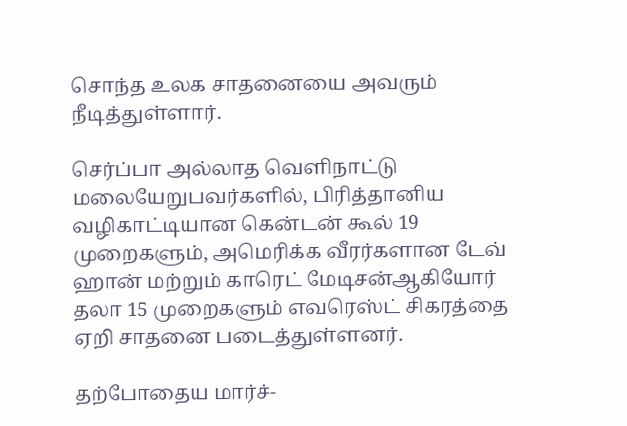சொந்த உலக சாதனையை அவரும் நீடித்துள்ளார்.

செர்ப்பா அல்லாத வெளிநாட்டு மலையேறுபவர்களில், பிரித்தானிய வழிகாட்டியான கென்டன் கூல் 19 முறைகளும், அமெரிக்க வீரர்களான டேவ் ஹான் மற்றும் காரெட் மேடிசன்ஆகியோர் தலா 15 முறைகளும் எவரெஸ்ட் சிகரத்தை ஏறி சாதனை படைத்துள்ளனர்.

தற்போதைய மார்ச்-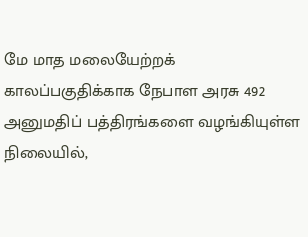மே மாத மலையேற்றக் காலப்பகுதிக்காக நேபாள அரசு 492 அனுமதிப் பத்திரங்களை வழங்கியுள்ள நிலையில்,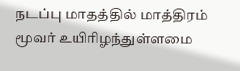நடப்பு மாதத்தில் மாத்திரம் மூவர் உயிரிழந்துள்ளமை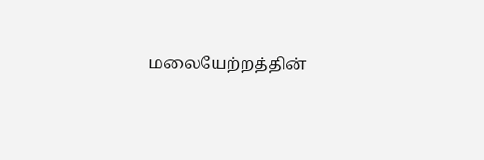மலையேற்றத்தின்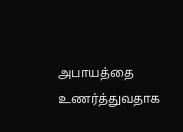அபாயத்தை உணர்த்துவதாக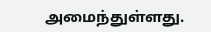அமைந்துள்ளது.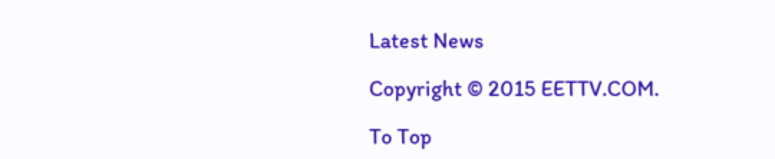Latest News

Copyright © 2015 EETTV.COM.

To Top